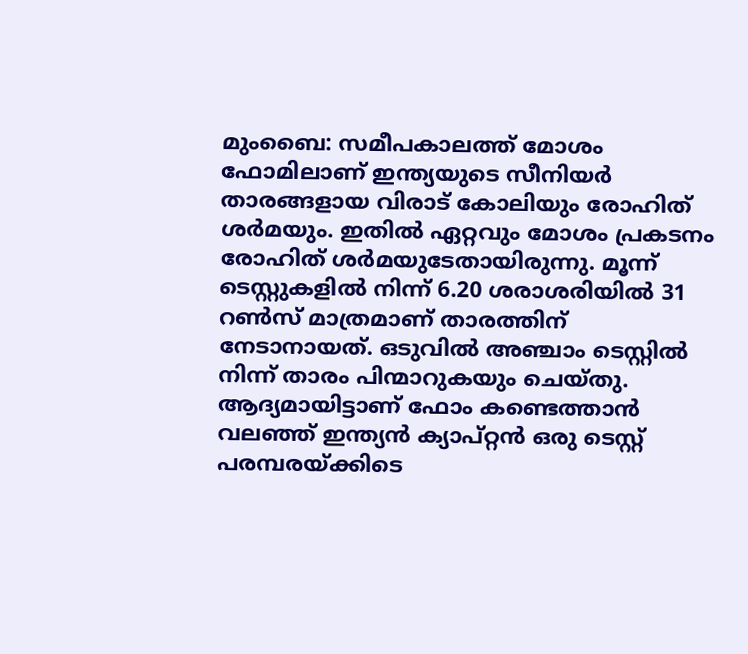മുംബൈ: സമീപകാലത്ത് മോശം ഫോമിലാണ് ഇന്ത്യയുടെ സീനിയര്‍ താരങ്ങളായ വിരാട് കോലിയും രോഹിത് ശര്‍മയും. ഇതില്‍ ഏറ്റവും മോശം പ്രകടനം രോഹിത് ശര്‍മയുടേതായിരുന്നു. മൂന്ന് ടെസ്റ്റുകളില്‍ നിന്ന് 6.20 ശരാശരിയില്‍ 31 റണ്‍സ് മാത്രമാണ് താരത്തിന് നേടാനായത്. ഒടുവില്‍ അഞ്ചാം ടെസ്റ്റില്‍ നിന്ന് താരം പിന്മാറുകയും ചെയ്തു. ആദ്യമായിട്ടാണ് ഫോം കണ്ടെത്താന്‍ വലഞ്ഞ് ഇന്ത്യന്‍ ക്യാപ്റ്റന്‍ ഒരു ടെസ്റ്റ് പരമ്പരയ്ക്കിടെ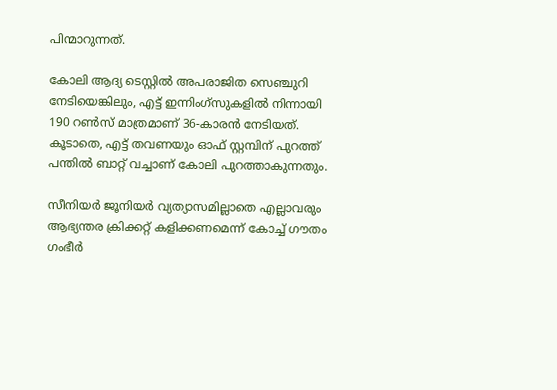പിന്മാറുന്നത്.

കോലി ആദ്യ ടെസ്റ്റില്‍ അപരാജിത സെഞ്ചുറി നേടിയെങ്കിലും, എട്ട് ഇന്നിംഗ്‌സുകളില്‍ നിന്നായി 190 റണ്‍സ് മാത്രമാണ് 36-കാരന്‍ നേടിയത്. കൂടാതെ, എട്ട് തവണയും ഓഫ് സ്റ്റമ്പിന് പുറത്ത് പന്തില്‍ ബാറ്റ് വച്ചാണ് കോലി പുറത്താകുന്നതും.

സീനിയര്‍ ജൂനിയര്‍ വ്യത്യാസമില്ലാതെ എല്ലാവരും ആഭ്യന്തര ക്രിക്കറ്റ് കളിക്കണമെന്ന് കോച്ച് ഗൗതം ഗംഭീര്‍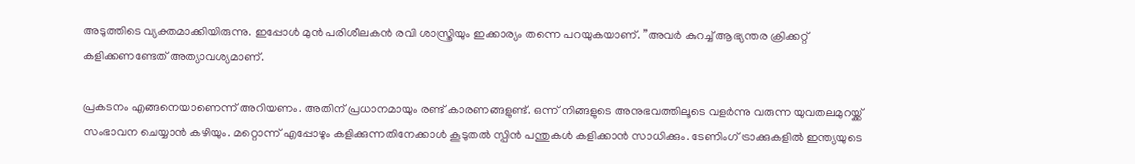അടുത്തിടെ വ്യക്തമാക്കിയിരുന്നു. ഇപ്പോള്‍ മുന്‍ പരിശീലകന്‍ രവി ശാസ്ത്രിയും ഇക്കാര്യം തന്നെ പറയുകയാണ്. ”അവര്‍ കുറച്ച് ആഭ്യന്തര ക്രിക്കറ്റ് കളിക്കണണ്ടേത് അത്യാവശ്യമാണ്.

പ്രകടനം എങ്ങനെയാണെന്ന് അറിയണം. അതിന് പ്രധാനമായും രണ്ട് കാരണങ്ങളുണ്ട്. ഒന്ന് നിങ്ങളുടെ അനുഭവത്തിലൂടെ വളര്‍ന്നു വരുന്ന യുവതലമുറയ്ക്ക് സംഭാവന ചെയ്യാന്‍ കഴിയും. മറ്റൊന്ന് എപ്പോഴും കളിക്കുന്നതിനേക്കാള്‍ കൂടുതല്‍ സ്പിന്‍ പന്തുകള്‍ കളിക്കാന്‍ സാധിക്കും. ടേണിംഗ് ട്രാക്കുകളില്‍ ഇന്ത്യയുടെ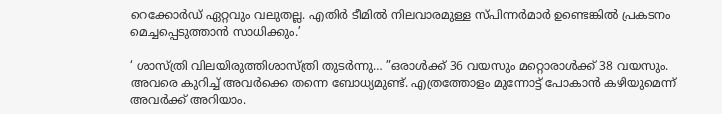റെക്കോര്‍ഡ് ഏറ്റവും വലുതല്ല. എതിര്‍ ടീമില്‍ നിലവാരമുള്ള സ്പിന്നര്‍മാര്‍ ഉണ്ടെങ്കില്‍ പ്രകടനം മെച്ചപ്പെടുത്താന്‍ സാധിക്കും.’

‘ ശാസ്ത്രി വിലയിരുത്തിശാസ്ത്രി തുടര്‍ന്നു… ”ഒരാള്‍ക്ക് 36 വയസും മറ്റൊരാള്‍ക്ക് 38 വയസും. അവരെ കുറിച്ച് അവര്‍ക്കെ തന്നെ ബോധ്യമുണ്ട്. എത്രത്തോളം മുന്നോട്ട് പോകാന്‍ കഴിയുമെന്ന് അവര്‍ക്ക് അറിയാം.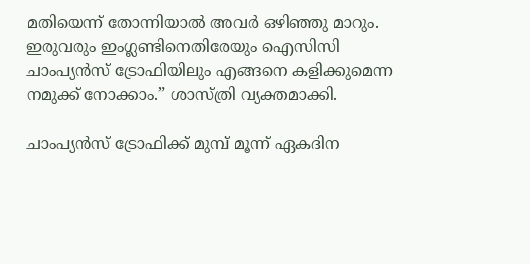മതിയെന്ന് തോന്നിയാല്‍ അവര്‍ ഒഴിഞ്ഞു മാറും. ഇരുവരും ഇംഗ്ലണ്ടിനെതിരേയും ഐസിസി ചാംപ്യന്‍സ് ട്രോഫിയിലും എങ്ങനെ കളിക്കുമെന്ന നമുക്ക് നോക്കാം.” ശാസ്ത്രി വ്യക്തമാക്കി.

ചാംപ്യന്‍സ് ട്രോഫിക്ക് മുമ്പ് മൂന്ന് ഏകദിന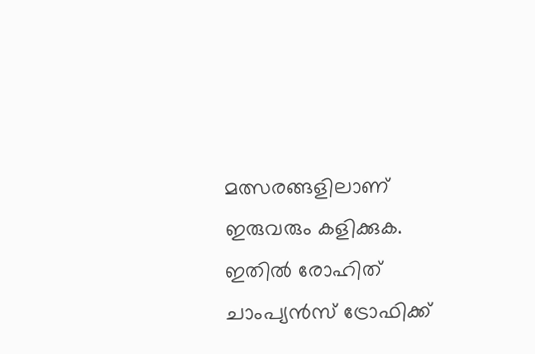മത്സരങ്ങളിലാണ് ഇരുവരും കളിക്കുക. ഇതില്‍ രോഹിത് ചാംപ്യന്‍സ് ട്രോഫിക്ക്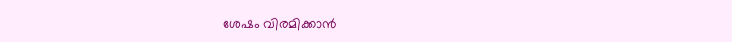ശേഷം വിരമിക്കാന്‍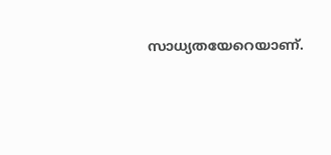സാധ്യതയേറെയാണ്.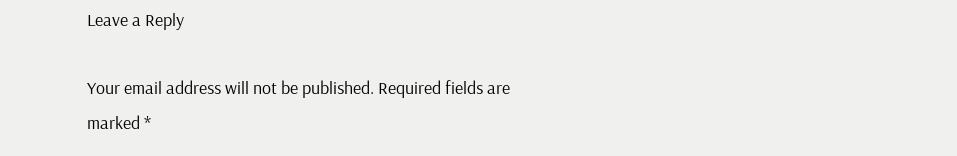Leave a Reply

Your email address will not be published. Required fields are marked *